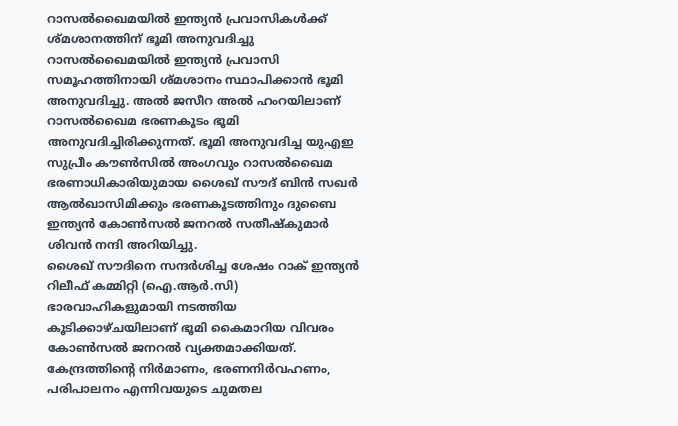റാസൽഖൈമയിൽ ഇന്ത്യൻ പ്രവാസികൾക്ക് ശ്മശാനത്തിന് ഭൂമി അനുവദിച്ചു
റാസൽഖൈമയിൽ ഇന്ത്യൻ പ്രവാസി സമൂഹത്തിനായി ശ്മശാനം സ്ഥാപിക്കാൻ ഭൂമി അനുവദിച്ചു. അൽ ജസീറ അൽ ഹംറയിലാണ് റാസൽഖൈമ ഭരണകൂടം ഭൂമി അനുവദിച്ചിരിക്കുന്നത്. ഭൂമി അനുവദിച്ച യുഎഇ സുപ്രീം കൗൺസിൽ അംഗവും റാസൽഖൈമ ഭരണാധികാരിയുമായ ശൈഖ് സൗദ് ബിൻ സഖർ ആൽഖാസിമിക്കും ഭരണകൂടത്തിനും ദുബൈ ഇന്ത്യൻ കോൺസൽ ജനറൽ സതീഷ്കുമാർ ശിവൻ നന്ദി അറിയിച്ചു.
ശൈഖ് സൗദിനെ സന്ദർശിച്ച ശേഷം റാക് ഇന്ത്യൻ റിലീഫ് കമ്മിറ്റി (ഐ.ആർ.സി) ഭാരവാഹികളുമായി നടത്തിയ കൂടിക്കാഴ്ചയിലാണ് ഭൂമി കൈമാറിയ വിവരം കോൺസൽ ജനറൽ വ്യക്തമാക്കിയത്. കേന്ദ്രത്തിന്റെ നിർമാണം, ഭരണനിർവഹണം, പരിപാലനം എന്നിവയുടെ ചുമതല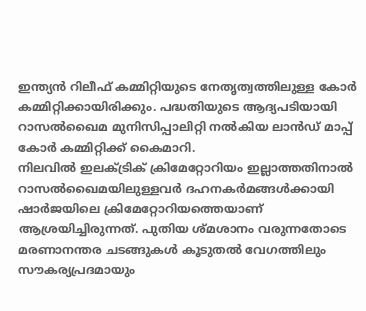ഇന്ത്യൻ റിലീഫ് കമ്മിറ്റിയുടെ നേതൃത്വത്തിലുള്ള കോർ കമ്മിറ്റിക്കായിരിക്കും. പദ്ധതിയുടെ ആദ്യപടിയായി റാസൽഖൈമ മുനിസിപ്പാലിറ്റി നൽകിയ ലാൻഡ് മാപ്പ് കോർ കമ്മിറ്റിക്ക് കൈമാറി.
നിലവിൽ ഇലക്ട്രിക് ക്രിമേറ്റോറിയം ഇല്ലാത്തതിനാൽ റാസൽഖൈമയിലുള്ളവർ ദഹനകർമങ്ങൾക്കായി ഷാർജയിലെ ക്രിമേറ്റോറിയത്തെയാണ് ആശ്രയിച്ചിരുന്നത്. പുതിയ ശ്മശാനം വരുന്നതോടെ മരണാനന്തര ചടങ്ങുകൾ കൂടുതൽ വേഗത്തിലും സൗകര്യപ്രദമായും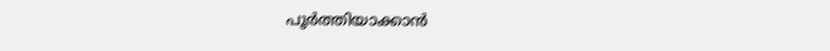പൂർത്തിയാക്കാൻ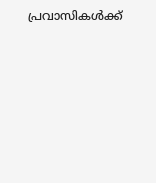പ്രവാസികൾക്ക്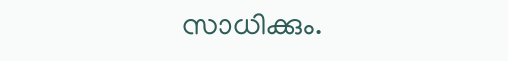സാധിക്കും.